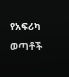የአፍሪካ ወጣቶች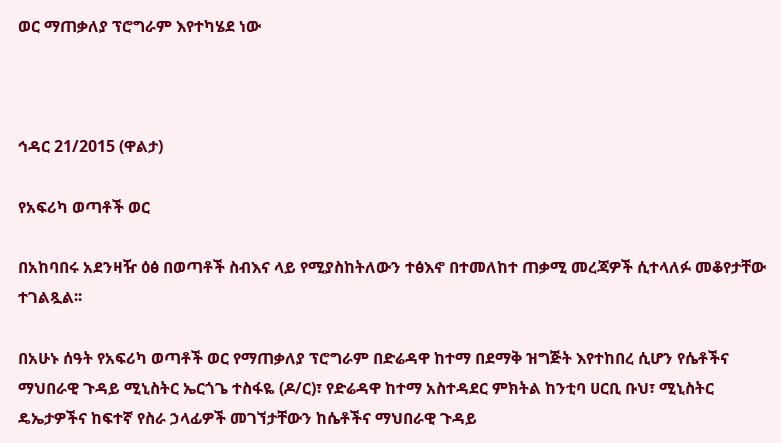ወር ማጠቃለያ ፕሮግራም እየተካሄደ ነው



ኅዳር 21/2015 (ዋልታ)

የአፍሪካ ወጣቶች ወር

በአከባበሩ አደንዛዥ ዕፅ በወጣቶች ስብእና ላይ የሚያስከትለውን ተፅእኖ በተመለከተ ጠቃሚ መረጃዎች ሲተላለፉ መቆየታቸው ተገልጿል፡፡

በአሁኑ ሰዓት የአፍሪካ ወጣቶች ወር የማጠቃለያ ፕሮግራም በድሬዳዋ ከተማ በደማቅ ዝግጅት እየተከበረ ሲሆን የሴቶችና ማህበራዊ ጉዳይ ሚኒስትር ኤርጎጌ ተስፋዬ (ዶ/ር)፣ የድሬዳዋ ከተማ አስተዳደር ምክትል ከንቲባ ሀርቢ ቡህ፣ ሚኒስትር ዴኤታዎችና ከፍተኛ የስራ ኃላፊዎች መገኘታቸውን ከሴቶችና ማህበራዊ ጉዳይ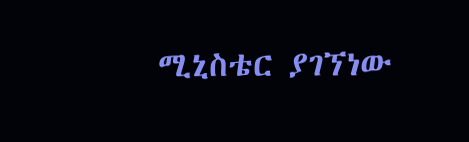ሚኒስቴር ያገኘነው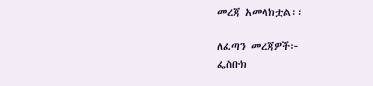መረጃ አመላክቷል፡፡

ለፈጣን መረጃዎች፦
ፌስቡክ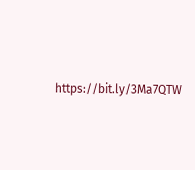https://bit.ly/3Ma7QTW